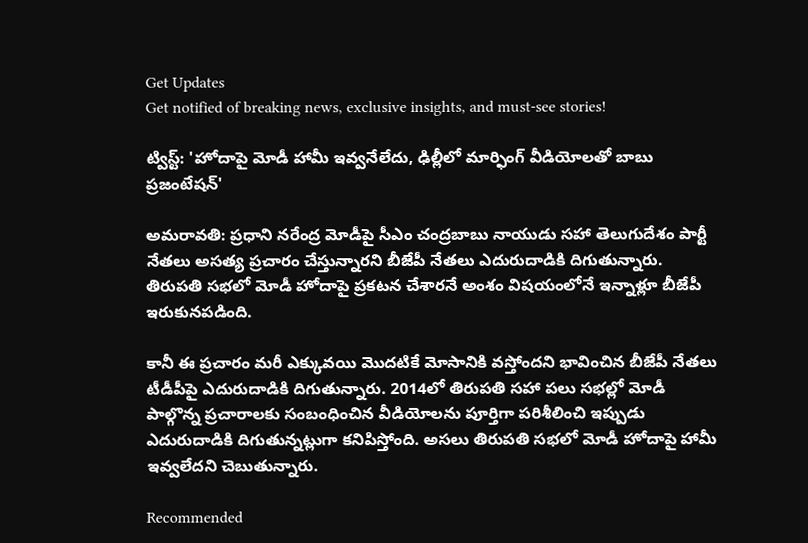Get Updates
Get notified of breaking news, exclusive insights, and must-see stories!

ట్విస్ట్: 'హోదాపై మోడీ హామీ ఇవ్వనేలేదు, ఢిల్లీలో మార్ఫింగ్ వీడియోలతో బాబు ప్రజంటేషన్'

అమరావతి: ప్రధాని నరేంద్ర మోడీపై సీఎం చంద్రబాబు నాయుడు సహా తెలుగుదేశం పార్టీ నేతలు అసత్య ప్రచారం చేస్తున్నారని బీజేపీ నేతలు ఎదురుదాడికి దిగుతున్నారు. తిరుపతి సభలో మోడీ హోదాపై ప్రకటన చేశారనే అంశం విషయంలోనే ఇన్నాళ్లూ బీజేపీ ఇరుకునపడింది.

కానీ ఈ ప్రచారం మరీ ఎక్కువయి మొదటికే మోసానికి వస్తోందని భావించిన బీజేపీ నేతలు టీడీపీపై ఎదురుదాడికి దిగుతున్నారు. 2014లో తిరుపతి సహా పలు సభల్లో మోడీ పాల్గొన్న ప్రచారాలకు సంబంధించిన వీడియోలను పూర్తిగా పరిశీలించి ఇప్పుడు ఎదురుదాడికి దిగుతున్నట్లుగా కనిపిస్తోంది. అసలు తిరుపతి సభలో మోడీ హోదాపై హామీ ఇవ్వలేదని చెబుతున్నారు.

Recommended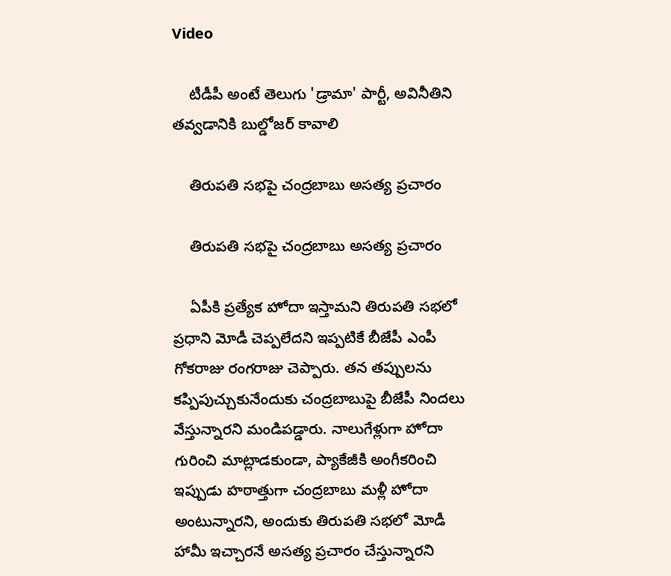Video

    టీడీపీ అంటే తెలుగు 'డ్రామా' పార్టీ, అవినీతిని తవ్వడానికి బుల్డోజర్ కావాలి

    తిరుపతి సభపై చంద్రబాబు అసత్య ప్రచారం

    తిరుపతి సభపై చంద్రబాబు అసత్య ప్రచారం

    ఏపీకి ప్రత్యేక హోదా ఇస్తామని తిరుపతి సభలో ప్రధాని మోడీ చెప్పలేదని ఇప్పటికే బీజేపీ ఎంపీ గోకరాజు రంగరాజు చెప్పారు. తన తప్పులను కప్పిపుచ్చుకునేందుకు చంద్రబాబుపై బీజేపీ నిందలు వేస్తున్నారని మండిపడ్డారు. నాలుగేళ్లుగా హోదా గురించి మాట్లాడకుండా, ప్యాకేజీకి అంగీకరించి ఇప్పుడు హఠాత్తుగా చంద్రబాబు మళ్లీ హోదా అంటున్నారని, అందుకు తిరుపతి సభలో మోడీ హామీ ఇచ్చారనే అసత్య ప్రచారం చేస్తున్నారని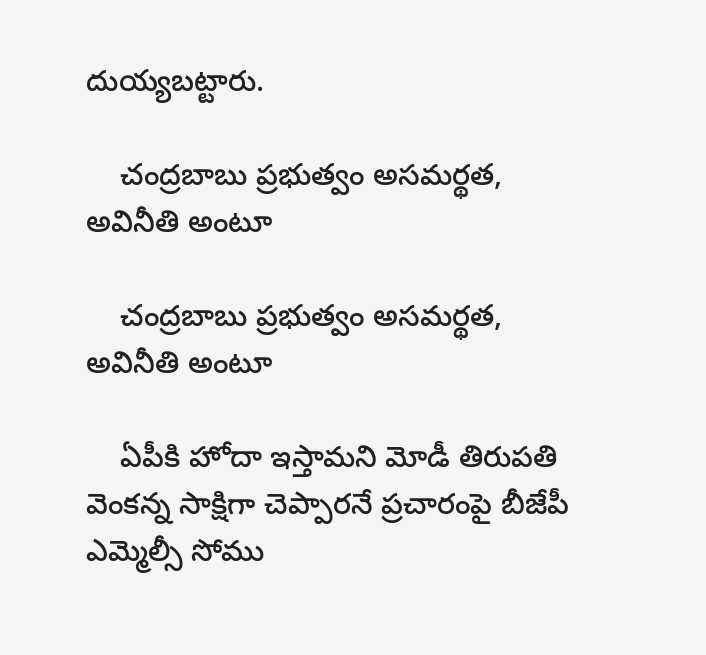దుయ్యబట్టారు.

    చంద్రబాబు ప్రభుత్వం అసమర్థత, అవినీతి అంటూ

    చంద్రబాబు ప్రభుత్వం అసమర్థత, అవినీతి అంటూ

    ఏపీకి హోదా ఇస్తామని మోడీ తిరుపతి వెంకన్న సాక్షిగా చెప్పారనే ప్రచారంపై బీజేపీ ఎమ్మెల్సీ సోము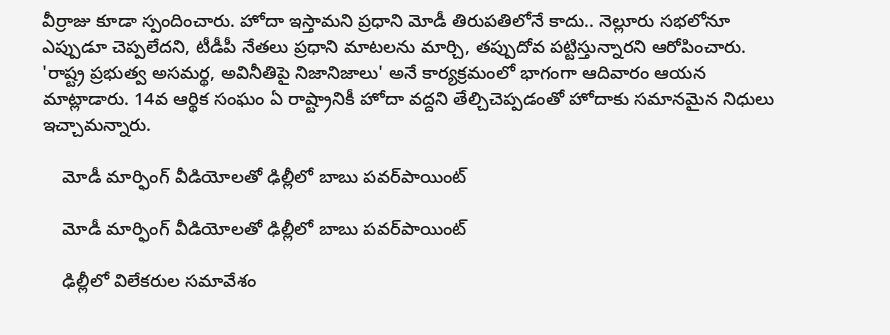వీర్రాజు కూడా స్పందించారు. హోదా ఇస్తామని ప్రధాని మోడీ తిరుపతిలోనే కాదు.. నెల్లూరు సభలోనూ ఎప్పుడూ చెప్పలేదని, టీడీపీ నేతలు ప్రధాని మాటలను మార్చి, తప్పుదోవ పట్టిస్తున్నారని ఆరోపించారు. 'రాష్ట్ర ప్రభుత్వ అసమర్థ, అవినీతిపై నిజానిజాలు' అనే కార్యక్రమంలో భాగంగా ఆదివారం ఆయన మాట్లాడారు. 14వ ఆర్థిక సంఘం ఏ రాష్ట్రానికీ హోదా వద్దని తేల్చిచెప్పడంతో హోదాకు సమానమైన నిధులు ఇచ్చామన్నారు.

    మోడీ మార్ఫింగ్ వీడియోలతో ఢిల్లీలో బాబు పవర్‌పాయింట్

    మోడీ మార్ఫింగ్ వీడియోలతో ఢిల్లీలో బాబు పవర్‌పాయింట్

    ఢిల్లీలో విలేకరుల సమావేశం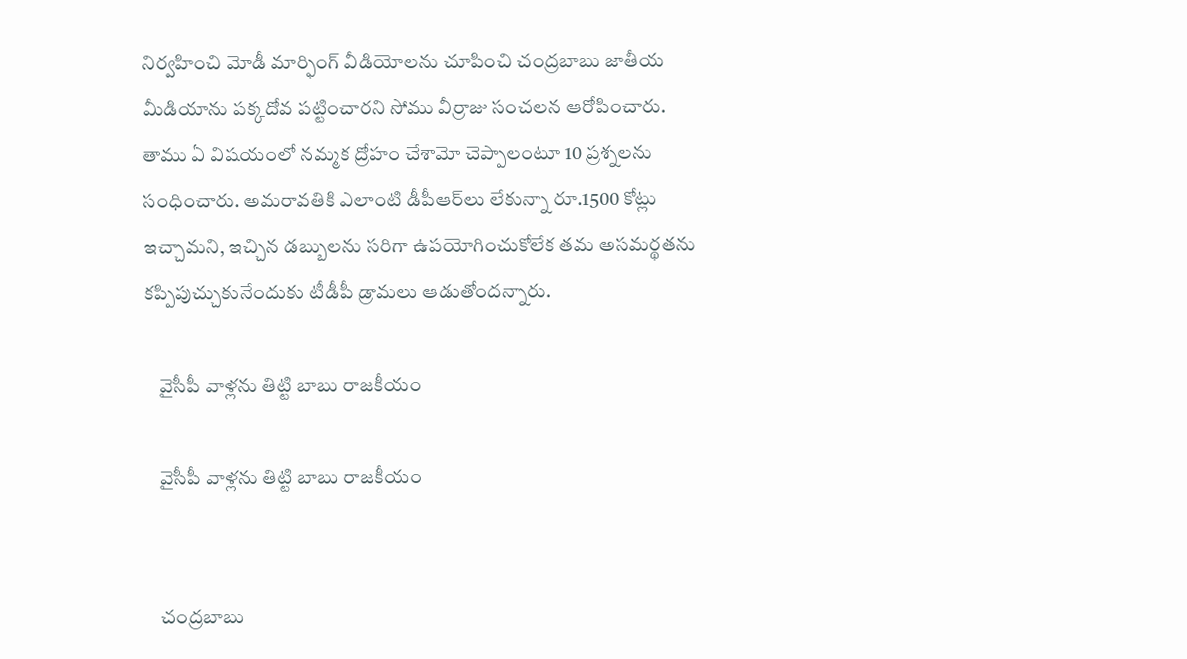నిర్వహించి మోడీ మార్ఫింగ్‌ వీడియోలను చూపించి చంద్రబాబు జాతీయ మీడియాను పక్కదోవ పట్టించారని సోము వీర్రాజు సంచలన ఆరోపించారు. తాము ఏ విషయంలో నమ్మక ద్రోహం చేశామో చెప్పాలంటూ 10 ప్రశ్నలను సంధించారు. అమరావతికి ఎలాంటి డీపీఆర్‌లు లేకున్నా రూ.1500 కోట్లు ఇచ్చామని, ఇచ్చిన డబ్బులను సరిగా ఉపయోగించుకోలేక తమ అసమర్థతను కప్పిపుచ్చుకునేందుకు టీడీపీ డ్రామలు ఆడుతోందన్నారు.

    వైసీపీ వాళ్లను తిట్టి బాబు రాజకీయం

    వైసీపీ వాళ్లను తిట్టి బాబు రాజకీయం


    చంద్రబాబు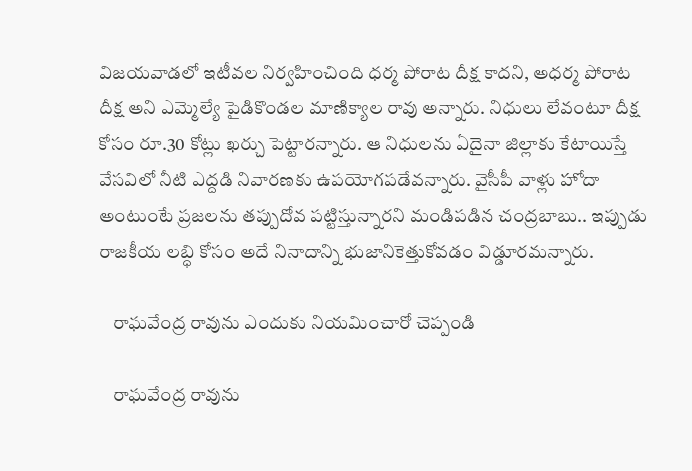విజయవాడలో ఇటీవల నిర్వహించింది ధర్మ పోరాట దీక్ష కాదని, అధర్మ పోరాట దీక్ష అని ఎమ్మెల్యే పైడికొండల మాణిక్యాల రావు అన్నారు. నిధులు లేవంటూ దీక్ష కోసం రూ.30 కోట్లు ఖర్చు పెట్టారన్నారు. ఆ నిధులను ఏదైనా జిల్లాకు కేటాయిస్తే వేసవిలో నీటి ఎద్దడి నివారణకు ఉపయోగపడేవన్నారు. వైసీపీ వాళ్లు హోదా అంటుంటే ప్రజలను తప్పుదోవ పట్టిస్తున్నారని మండిపడిన చంద్రబాబు.. ఇప్పుడు రాజకీయ లబ్ధి కోసం అదే నినాదాన్ని భుజానికెత్తుకోవడం విడ్డూరమన్నారు.

    రాఘవేంద్ర రావును ఎందుకు నియమించారో చెప్పండి

    రాఘవేంద్ర రావును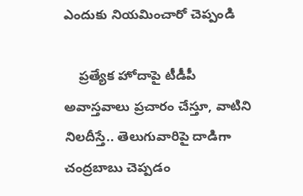ఎందుకు నియమించారో చెప్పండి

    ప్రత్యేక హోదాపై టీడీపీ అవాస్తవాలు ప్రచారం చేస్తూ, వాటిని నిలదీస్తే.. తెలుగువారిపై దాడిగా చంద్రబాబు చెప్పడం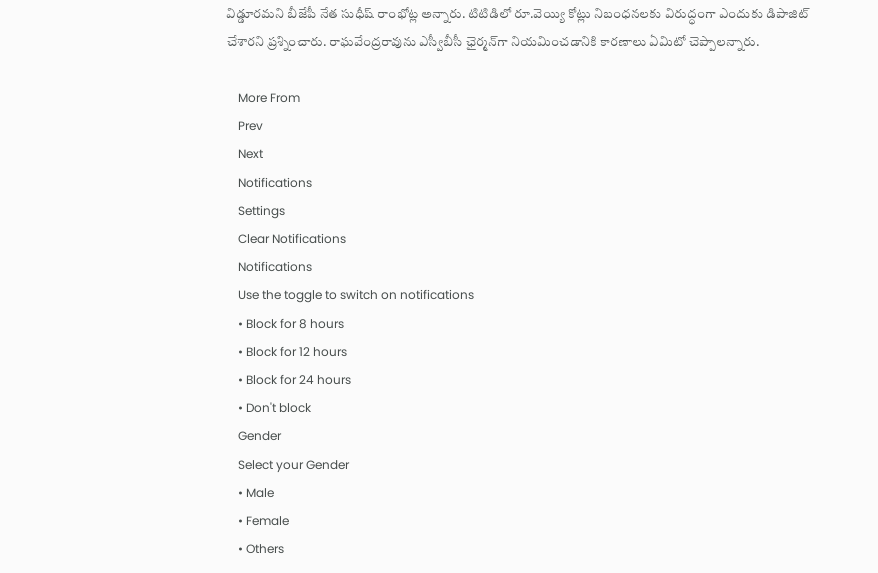విడ్డూరమని బీజేపీ నేత సుధీష్ రాంభోట్ల అన్నారు. టిటిడిలో రూ.వెయ్యి కోట్లు నిబంధనలకు విరుద్ధంగా ఎందుకు డిపాజిట్‌ చేశారని ప్రశ్నించారు. రాఘవేంద్రరావును ఎస్వీబీసీ ఛైర్మన్‌గా నియమించడానికి కారణాలు ఏమిటో చెప్పాలన్నారు.

    More From
    Prev
    Next
    Notifications
    Settings
    Clear Notifications
    Notifications
    Use the toggle to switch on notifications
    • Block for 8 hours
    • Block for 12 hours
    • Block for 24 hours
    • Don't block
    Gender
    Select your Gender
    • Male
    • Female
    • Others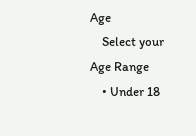Age
    Select your Age Range
    • Under 18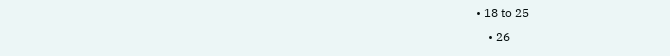• 18 to 25
    • 26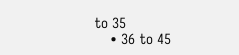to 35
    • 36 to 45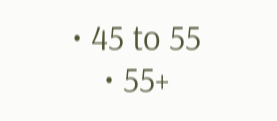• 45 to 55
    • 55+